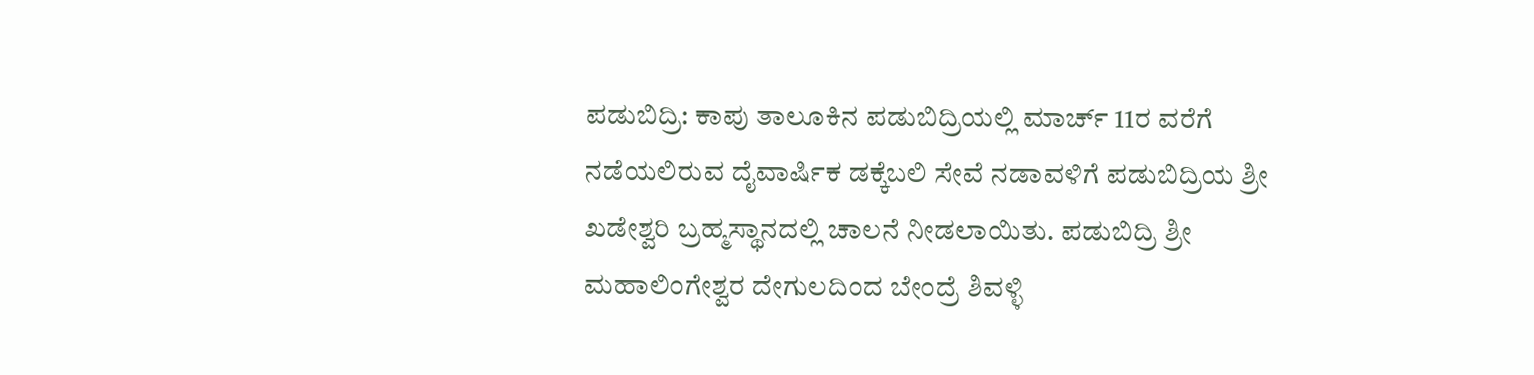ಪಡುಬಿದ್ರಿ: ಕಾಪು ತಾಲೂಕಿನ ಪಡುಬಿದ್ರಿಯಲ್ಲಿ ಮಾರ್ಚ್ 11ರ ವರೆಗೆ ನಡೆಯಲಿರುವ ದೈವಾರ್ಷಿಕ ಡಕ್ಕೆಬಲಿ ಸೇವೆ ನಡಾವಳಿಗೆ ಪಡುಬಿದ್ರಿಯ ಶ್ರೀ ಖಡೇಶ್ವರಿ ಬ್ರಹ್ಮಸ್ಥಾನದಲ್ಲಿ ಚಾಲನೆ ನೀಡಲಾಯಿತು. ಪಡುಬಿದ್ರಿ ಶ್ರೀ ಮಹಾಲಿಂಗೇಶ್ವರ ದೇಗುಲದಿಂದ ಬೇಂದ್ರೆ ಶಿವಳ್ಳಿ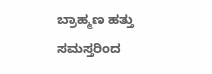ಬ್ರಾಹ್ಮಣ ಹತ್ತು ಸಮಸ್ತರಿಂದ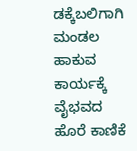ಡಕ್ಕೆಬಲಿಗಾಗಿ ಮಂಡಲ ಹಾಕುವ ಕಾರ್ಯಕ್ಕೆ ವೈಭವದ ಹೊರೆ ಕಾಣಿಕೆ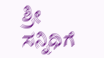ಶ್ರೀ ಸನ್ನಿಧಿಗೆ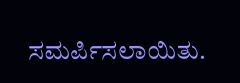ಸಮರ್ಪಿಸಲಾಯಿತು.